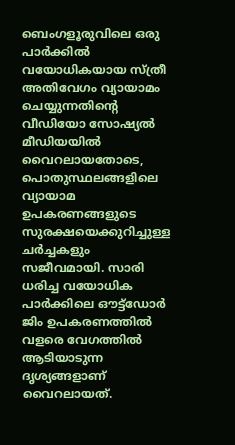ബെംഗളൂരുവിലെ ഒരു പാർക്കില്‍ വയോധികയായ സ്ത്രീ അതിവേഗം വ്യായാമം ചെയ്യുന്നതിന്റെ വീഡിയോ സോഷ്യല്‍ മീഡിയയില്‍ വൈറലായതോടെ, പൊതുസ്ഥലങ്ങളിലെ വ്യായാമ ഉപകരണങ്ങളുടെ സുരക്ഷയെക്കുറിച്ചുള്ള ചർച്ചകളും സജീവമായി. സാരി ധരിച്ച വയോധിക പാർക്കിലെ ഔട്ട്‌ഡോർ ജിം ഉപകരണത്തില്‍ വളരെ വേഗത്തില്‍ ആടിയാടുന്ന ദൃശ്യങ്ങളാണ് വൈറലായത്.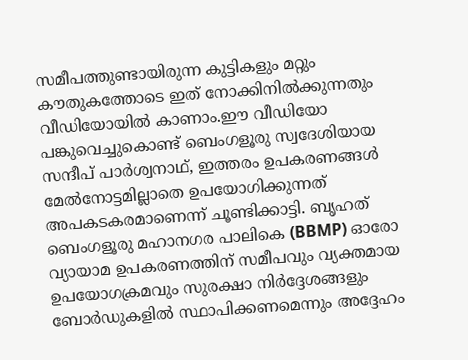സമീപത്തുണ്ടായിരുന്ന കുട്ടികളും മറ്റും കൗതുകത്തോടെ ഇത് നോക്കിനില്‍ക്കുന്നതും വീഡിയോയില്‍ കാണാം.ഈ വീഡിയോ പങ്കുവെച്ചുകൊണ്ട് ബെംഗളൂരു സ്വദേശിയായ സന്ദീപ് പാർശ്വനാഥ്, ഇത്തരം ഉപകരണങ്ങള്‍ മേല്‍നോട്ടമില്ലാതെ ഉപയോഗിക്കുന്നത് അപകടകരമാണെന്ന് ചൂണ്ടിക്കാട്ടി. ബൃഹത് ബെംഗളൂരു മഹാനഗര പാലികെ (BBMP) ഓരോ വ്യായാമ ഉപകരണത്തിന് സമീപവും വ്യക്തമായ ഉപയോഗക്രമവും സുരക്ഷാ നിർദ്ദേശങ്ങളും ബോർഡുകളില്‍ സ്ഥാപിക്കണമെന്നും അദ്ദേഹം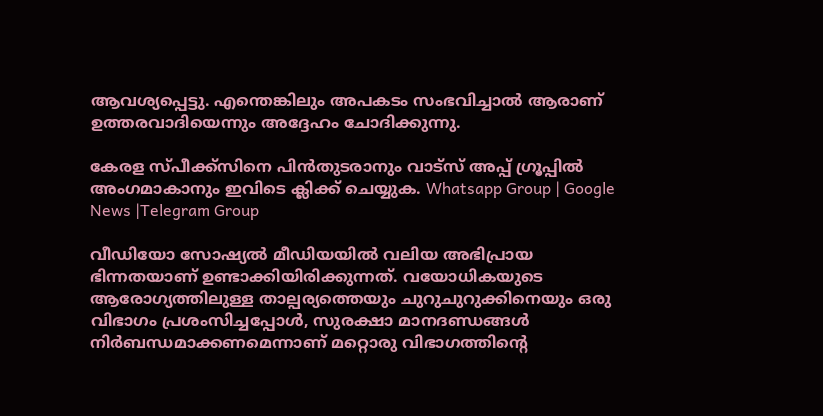ആവശ്യപ്പെട്ടു. എന്തെങ്കിലും അപകടം സംഭവിച്ചാല്‍ ആരാണ് ഉത്തരവാദിയെന്നും അദ്ദേഹം ചോദിക്കുന്നു.

കേരള സ്പീക്ക്സിനെ പിൻതുടരാനും വാട്സ് അപ്പ് ഗ്രൂപ്പിൽ അംഗമാകാനും ഇവിടെ ക്ലിക്ക് ചെയ്യുക. Whatsapp Group | Google News |Telegram Group

വീഡിയോ സോഷ്യല്‍ മീഡിയയില്‍ വലിയ അഭിപ്രായ ഭിന്നതയാണ് ഉണ്ടാക്കിയിരിക്കുന്നത്. വയോധികയുടെ ആരോഗ്യത്തിലുള്ള താല്പര്യത്തെയും ചുറുചുറുക്കിനെയും ഒരു വിഭാഗം പ്രശംസിച്ചപ്പോള്‍, സുരക്ഷാ മാനദണ്ഡങ്ങള്‍ നിർബന്ധമാക്കണമെന്നാണ് മറ്റൊരു വിഭാഗത്തിന്റെ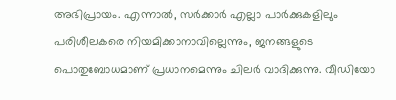അഭിപ്രായം. എന്നാല്‍, സർക്കാർ എല്ലാ പാർക്കുകളിലും പരിശീലകരെ നിയമിക്കാനാവില്ലെന്നും, ജനങ്ങളുടെ പൊതുബോധമാണ് പ്രധാനമെന്നും ചിലർ വാദിക്കുന്നു. വീഡിയോ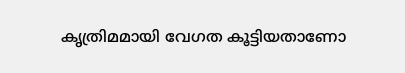കൃത്രിമമായി വേഗത കൂട്ടിയതാണോ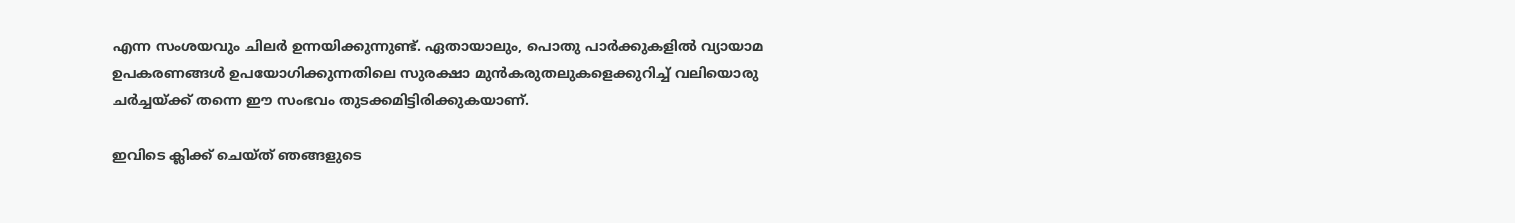എന്ന സംശയവും ചിലർ ഉന്നയിക്കുന്നുണ്ട്. ഏതായാലും, പൊതു പാർക്കുകളില്‍ വ്യായാമ ഉപകരണങ്ങള്‍ ഉപയോഗിക്കുന്നതിലെ സുരക്ഷാ മുൻകരുതലുകളെക്കുറിച്ച്‌ വലിയൊരു ചർച്ചയ്ക്ക് തന്നെ ഈ സംഭവം തുടക്കമിട്ടിരിക്കുകയാണ്.

ഇവിടെ ക്ലിക്ക് ചെയ്ത് ഞങ്ങളുടെ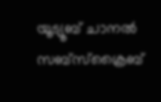യൂട്യൂബ് ചാനൽ സബ്സ്ക്രൈബ്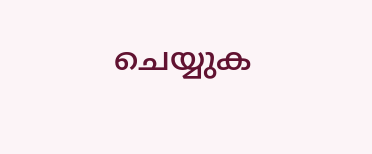ചെയ്യുക